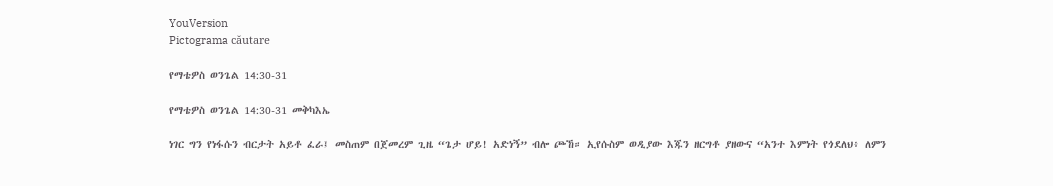YouVersion
Pictograma căutare

የማቴዎስ ወንጌል 14:30-31

የማቴዎስ ወንጌል 14:30-31 መቅካእኤ

ነገር ግን የነፋሱን ብርታት አይቶ ፈራ፤ መስጠም በጀመረም ጊዜ “ጌታ ሆይ! አድነኝ” ብሎ ጮኸ። ኢየሱስም ወዲያው እጁን ዘርግቶ ያዘውና “አንተ እምነት የጎደለህ፥ ለምን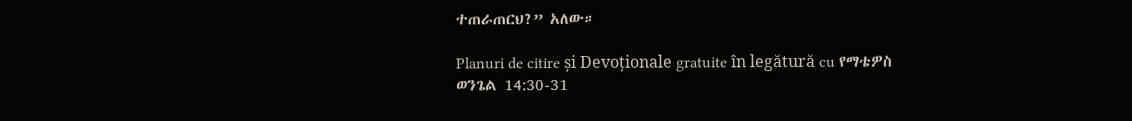ተጠራጠርህ?” አለው።

Planuri de citire și Devoționale gratuite în legătură cu የማቴዎስ ወንጌል 14:30-31